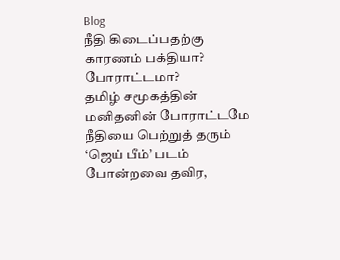Blog
நீதி கிடைப்பதற்கு காரணம் பக்தியா? போராட்டமா?
தமிழ் சமூகத்தின் மனிதனின் போராட்டமே நீதியை பெற்றுத் தரும் ‘ஜெய் பீம்’ படம் போன்றவை தவிர,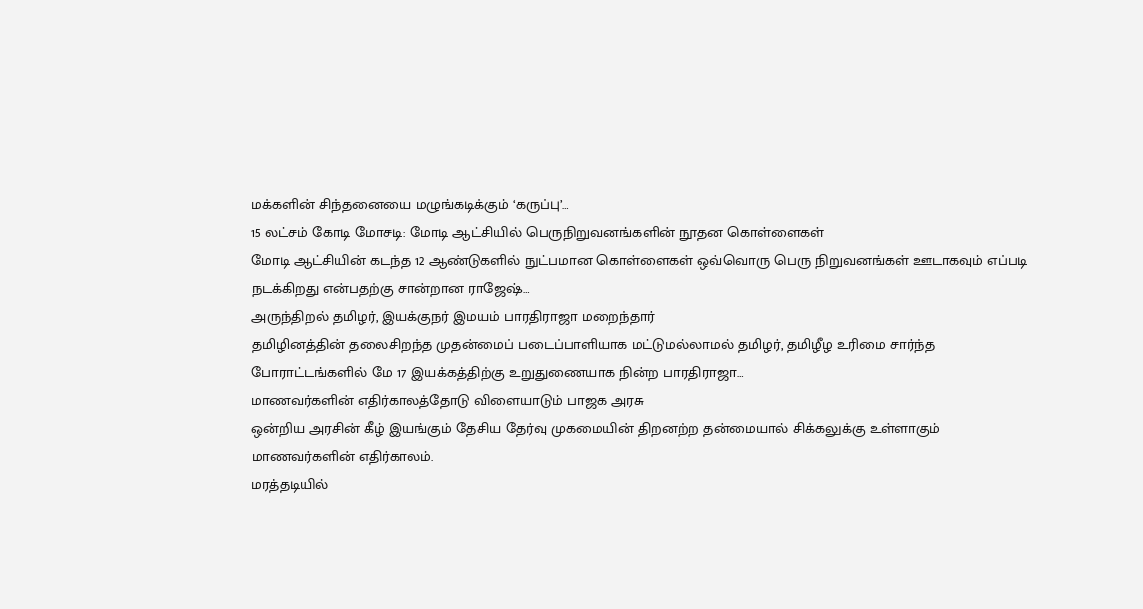மக்களின் சிந்தனையை மழுங்கடிக்கும் ‘கருப்பு’…
15 லட்சம் கோடி மோசடி: மோடி ஆட்சியில் பெருநிறுவனங்களின் நூதன கொள்ளைகள்
மோடி ஆட்சியின் கடந்த 12 ஆண்டுகளில் நுட்பமான கொள்ளைகள் ஒவ்வொரு பெரு நிறுவனங்கள் ஊடாகவும் எப்படி நடக்கிறது என்பதற்கு சான்றான ராஜேஷ்…
அருந்திறல் தமிழர், இயக்குநர் இமயம் பாரதிராஜா மறைந்தார்
தமிழினத்தின் தலைசிறந்த முதன்மைப் படைப்பாளியாக மட்டுமல்லாமல் தமிழர், தமிழீழ உரிமை சார்ந்த போராட்டங்களில் மே 17 இயக்கத்திற்கு உறுதுணையாக நின்ற பாரதிராஜா…
மாணவர்களின் எதிர்காலத்தோடு விளையாடும் பாஜக அரசு
ஒன்றிய அரசின் கீழ் இயங்கும் தேசிய தேர்வு முகமையின் திறனற்ற தன்மையால் சிக்கலுக்கு உள்ளாகும் மாணவர்களின் எதிர்காலம்.
மரத்தடியில்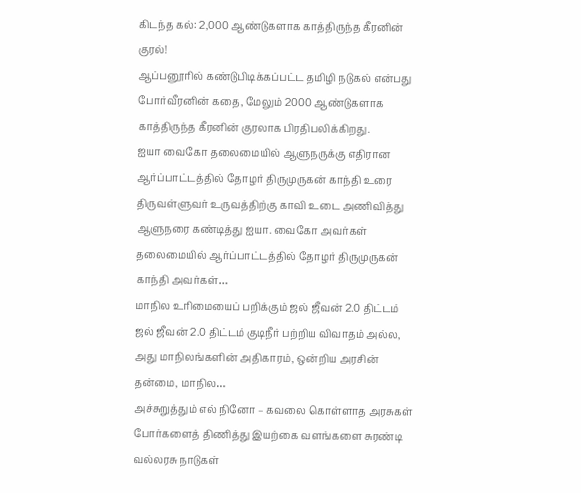கிடந்த கல்: 2,000 ஆண்டுகளாக காத்திருந்த கீரனின் குரல்!
ஆப்பனூரில் கண்டுபிடிக்கப்பட்ட தமிழி நடுகல் என்பது போர்வீரனின் கதை, மேலும் 2000 ஆண்டுகளாக காத்திருந்த கீரனின் குரலாக பிரதிபலிக்கிறது.
ஐயா வைகோ தலைமையில் ஆளுநருக்கு எதிரான ஆர்ப்பாட்டத்தில் தோழர் திருமுருகன் காந்தி உரை
திருவள்ளுவர் உருவத்திற்கு காவி உடை அணிவித்து ஆளுநரை கண்டித்து ஐயா. வைகோ அவர்கள் தலைமையில் ஆர்ப்பாட்டத்தில் தோழர் திருமுருகன் காந்தி அவர்கள்…
மாநில உரிமையைப் பறிக்கும் ஜல் ஜீவன் 2.0 திட்டம்
ஜல் ஜீவன் 2.0 திட்டம் குடிநீர் பற்றிய விவாதம் அல்ல, அது மாநிலங்களின் அதிகாரம், ஒன்றிய அரசின் தன்மை, மாநில…
அச்சுறுத்தும் எல் நினோ – கவலை கொள்ளாத அரசுகள்
போர்களைத் திணித்து இயற்கை வளங்களை சுரண்டி வல்லரசு நாடுகள்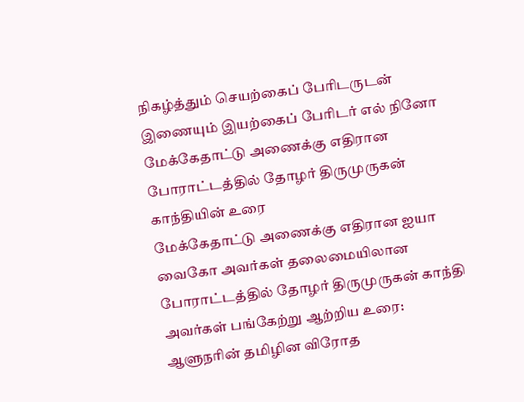நிகழ்த்தும் செயற்கைப் பேரிடருடன் இணையும் இயற்கைப் பேரிடர் எல் நினோ
மேக்கேதாட்டு அணைக்கு எதிரான போராட்டத்தில் தோழர் திருமுருகன் காந்தியின் உரை
மேக்கேதாட்டு அணைக்கு எதிரான ஐயா வைகோ அவர்கள் தலைமையிலான போராட்டத்தில் தோழர் திருமுருகன் காந்தி அவர்கள் பங்கேற்று ஆற்றிய உரை:
ஆளுநரின் தமிழின விரோத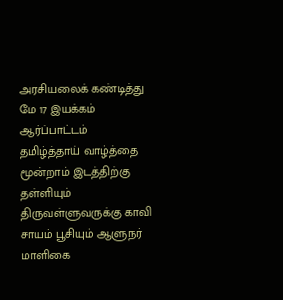அரசியலைக் கண்டித்து மே 17 இயக்கம் ஆர்ப்பாட்டம்
தமிழ்த்தாய் வாழ்த்தை மூன்றாம் இடத்திற்கு தள்ளியும் திருவள்ளுவருக்கு காவி சாயம் பூசியும் ஆளுநர் மாளிகை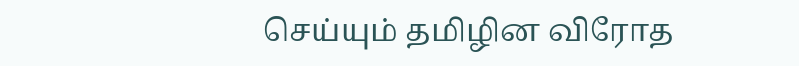செய்யும் தமிழின விரோத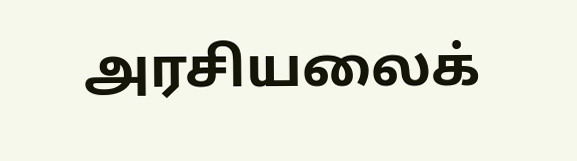அரசியலைக்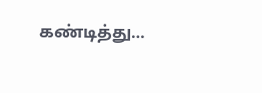கண்டித்து…